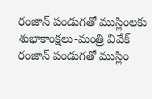రంజాన్ పండుగతో ముస్లింలకు శుభాకాంక్షలు-మంత్రి వివేక్
రంజాన్ పండుగతో ముస్లిం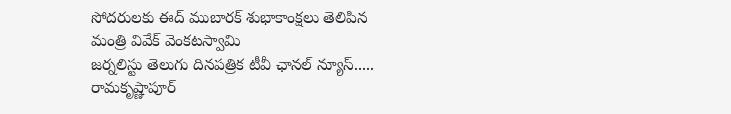సోదరులకు ఈద్ ముబారక్ శుభాకాంక్షలు తెలిపిన మంత్రి వివేక్ వెంకటస్వామి
జర్నలిస్టు తెలుగు దినపత్రిక టీవీ ఛానల్ న్యూస్.....
రామకృష్ణాపూర్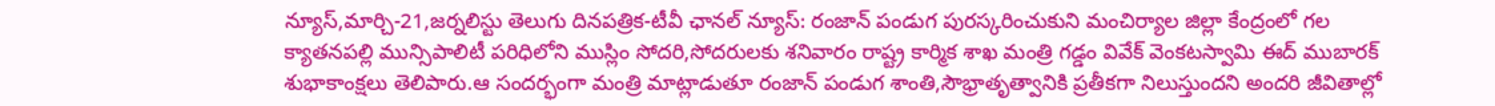న్యూస్,మార్చి-21,జర్నలిస్టు తెలుగు దినపత్రిక-టీవీ ఛానల్ న్యూస్: రంజాన్ పండుగ పురస్కరించుకుని మంచిర్యాల జిల్లా కేంద్రంలో గల క్యాతనపల్లి మున్సిపాలిటీ పరిధిలోని ముస్లిం సోదరి,సోదరులకు శనివారం రాష్ట్ర కార్మిక శాఖ మంత్రి గడ్డం వివేక్ వెంకటస్వామి ఈద్ ముబారక్ శుభాకాంక్షలు తెలిపారు.ఆ సందర్భంగా మంత్రి మాట్లాడుతూ రంజాన్ పండుగ శాంతి,సౌభ్రాతృత్వానికి ప్రతీకగా నిలుస్తుందని అందరి జీవితాల్లో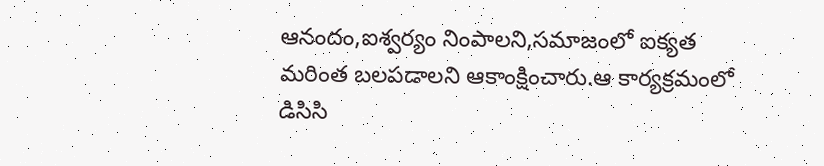ఆనందం,ఐశ్వర్యం నింపాలని,సమాజంలో ఐక్యత మరింత బలపడాలని ఆకాంక్షించారు.ఆ కార్యక్రమంలో డిసిసి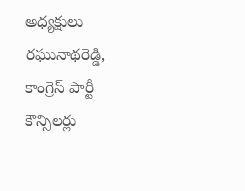అధ్యక్షులు రఘునాథరెడ్డి, కాంగ్రెస్ పార్టీ కౌన్సిలర్లు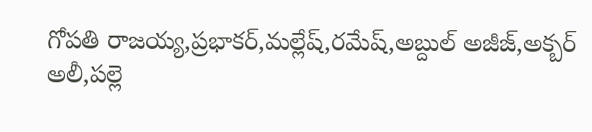గోపతి రాజయ్య,ప్రభాకర్,మల్లేష్,రమేష్,అబ్దుల్ అజీజ్,అక్బర్ అలీ,పల్లె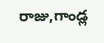రాజు,గాండ్ల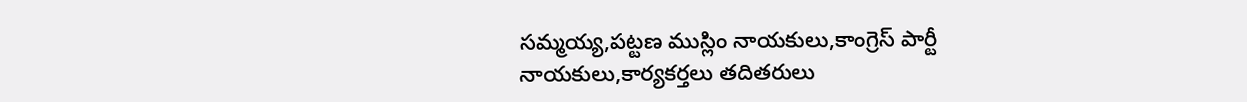సమ్మయ్య,పట్టణ ముస్లిం నాయకులు,కాంగ్రెస్ పార్టీ నాయకులు,కార్యకర్తలు తదితరులు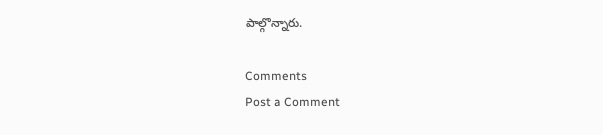పాల్గొన్నారు.

Comments
Post a Comment